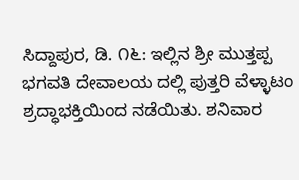ಸಿದ್ದಾಪುರ, ಡಿ. ೧೬: ಇಲ್ಲಿನ ಶ್ರೀ ಮುತ್ತಪ್ಪ ಭಗವತಿ ದೇವಾಲಯ ದಲ್ಲಿ ಪುತ್ತರಿ ವೆಳ್ಳಾಟಂ ಶ್ರದ್ಧಾಭಕ್ತಿಯಿಂದ ನಡೆಯಿತು. ಶನಿವಾರ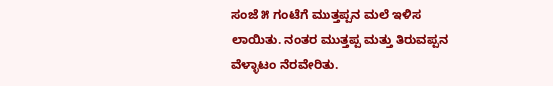ಸಂಜೆ ೫ ಗಂಟೆಗೆ ಮುತ್ತಪ್ಪನ ಮಲೆ ಇಳಿಸ ಲಾಯಿತು. ನಂತರ ಮುತ್ತಪ್ಪ ಮತ್ತು ತಿರುವಪ್ಪನ ವೆಳ್ಳಾಟಂ ನೆರವೇರಿತು.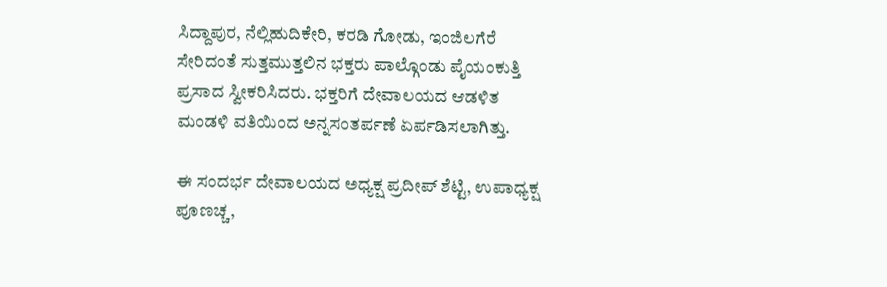ಸಿದ್ದಾಪುರ, ನೆಲ್ಲಿಹುದಿಕೇರಿ, ಕರಡಿ ಗೋಡು, ಇಂಜಿಲಗೆರೆ ಸೇರಿದಂತೆ ಸುತ್ತಮುತ್ತಲಿನ ಭಕ್ತರು ಪಾಲ್ಗೊಂಡು ಪೈಯಂಕುತ್ತಿ ಪ್ರಸಾದ ಸ್ವೀಕರಿಸಿದರು. ಭಕ್ತರಿಗೆ ದೇವಾಲಯದ ಆಡಳಿತ ಮಂಡಳಿ ವತಿಯಿಂದ ಅನ್ನಸಂತರ್ಪಣೆ ಏರ್ಪಡಿಸಲಾಗಿತ್ತು.

ಈ ಸಂದರ್ಭ ದೇವಾಲಯದ ಅಧ್ಯಕ್ಷ ಪ್ರದೀಪ್ ಶೆಟ್ಟಿ, ಉಪಾಧ್ಯಕ್ಷ ಪೂಣಚ್ಚ,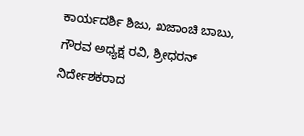ಕಾರ್ಯದರ್ಶಿ ಶಿಜು, ಖಜಾಂಚಿ ಬಾಬು, ಗೌರವ ಅಧ್ಯಕ್ಷ ರವಿ, ಶ್ರೀಧರನ್ ನಿರ್ದೇಶಕರಾದ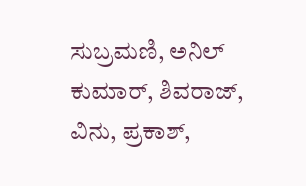ಸುಬ್ರಮಣಿ, ಅನಿಲ್ ಕುಮಾರ್, ಶಿವರಾಜ್, ವಿನು, ಪ್ರಕಾಶ್,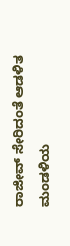ರಾಜೀವ್ ಸೇರಿದಂತೆ ಆಡಳಿತ ಮಂಡಳಿಯ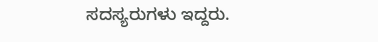ಸದಸ್ಯರುಗಳು ಇದ್ದರು.